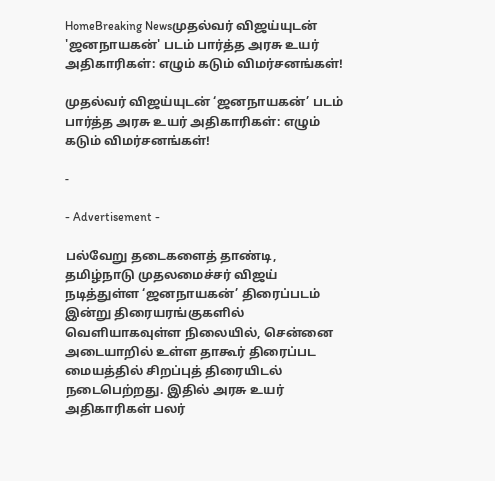HomeBreaking Newsமுதல்வர் விஜய்யுடன் 'ஜனநாயகன்' படம் பார்த்த அரசு உயர் அதிகாரிகள்: எழும் கடும் விமர்சனங்கள்!

முதல்வர் விஜய்யுடன் ‘ஜனநாயகன்’ படம் பார்த்த அரசு உயர் அதிகாரிகள்: எழும் கடும் விமர்சனங்கள்!

-

- Advertisement -

பல்வேறு தடைகளைத் தாண்டி, தமிழ்நாடு முதலமைச்சர் விஜய் நடித்துள்ள ‘ஜனநாயகன்’ திரைப்படம் இன்று திரையரங்குகளில் வெளியாகவுள்ள நிலையில், சென்னை அடையாறில் உள்ள தாகூர் திரைப்பட மையத்தில் சிறப்புத் திரையிடல் நடைபெற்றது. இதில் அரசு உயர் அதிகாரிகள் பலர்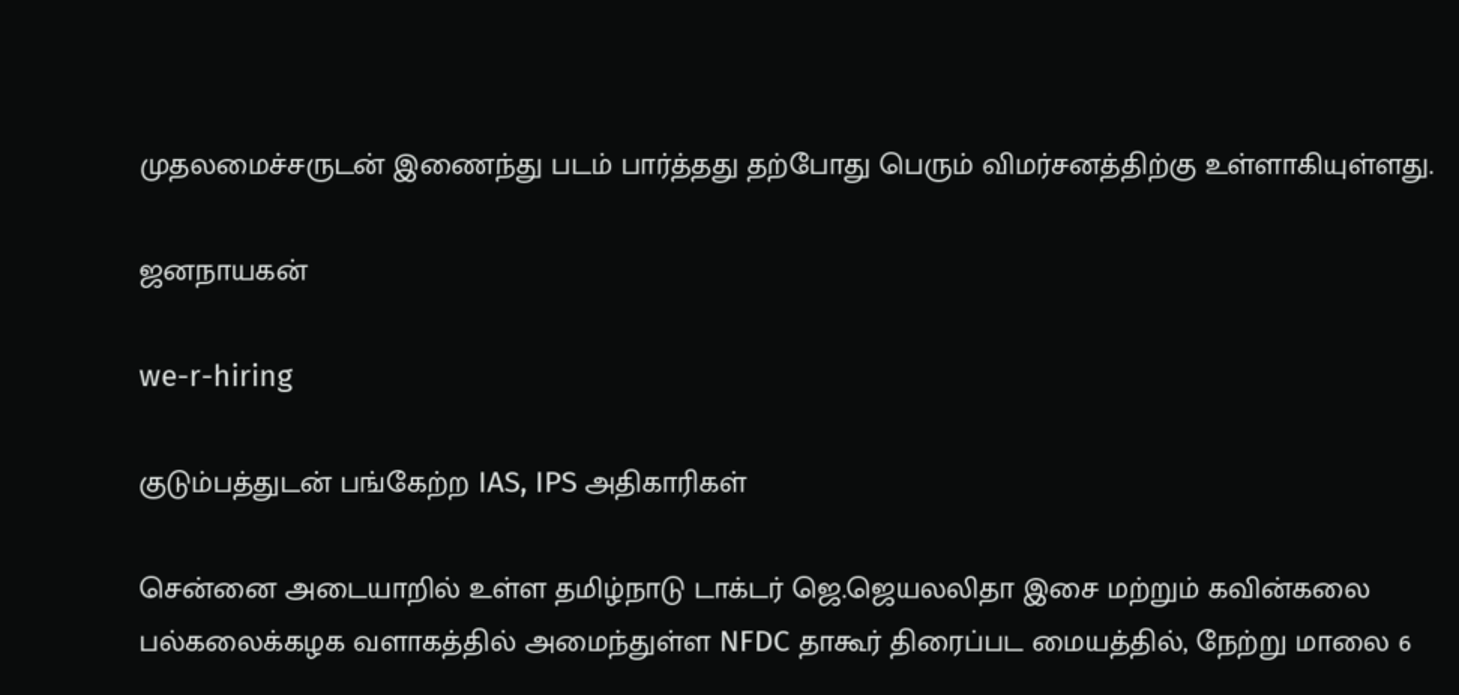முதலமைச்சருடன் இணைந்து படம் பார்த்தது தற்போது பெரும் விமர்சனத்திற்கு உள்ளாகியுள்ளது.

ஜனநாயகன்

we-r-hiring

குடும்பத்துடன் பங்கேற்ற IAS, IPS அதிகாரிகள்

சென்னை அடையாறில் உள்ள தமிழ்நாடு டாக்டர் ஜெ.ஜெயலலிதா இசை மற்றும் கவின்கலை பல்கலைக்கழக வளாகத்தில் அமைந்துள்ள NFDC தாகூர் திரைப்பட மையத்தில், நேற்று மாலை 6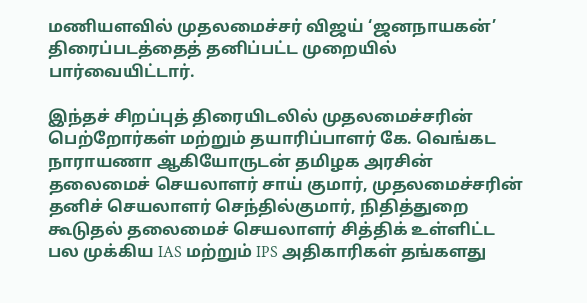மணியளவில் முதலமைச்சர் விஜய் ‘ஜனநாயகன்’ திரைப்படத்தைத் தனிப்பட்ட முறையில் பார்வையிட்டார்.

இந்தச் சிறப்புத் திரையிடலில் முதலமைச்சரின் பெற்றோர்கள் மற்றும் தயாரிப்பாளர் கே. வெங்கட நாராயணா ஆகியோருடன் தமிழக அரசின் தலைமைச் செயலாளர் சாய் குமார், முதலமைச்சரின் தனிச் செயலாளர் செந்தில்குமார், நிதித்துறை கூடுதல் தலைமைச் செயலாளர் சித்திக் உள்ளிட்ட பல முக்கிய IAS மற்றும் IPS அதிகாரிகள் தங்களது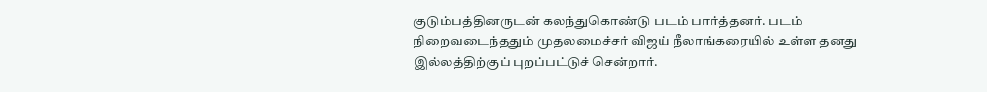குடும்பத்தினருடன் கலந்துகொண்டு படம் பார்த்தனர். படம் நிறைவடைந்ததும் முதலமைச்சர் விஜய் நீலாங்கரையில் உள்ள தனது இல்லத்திற்குப் புறப்பட்டுச் சென்றார்.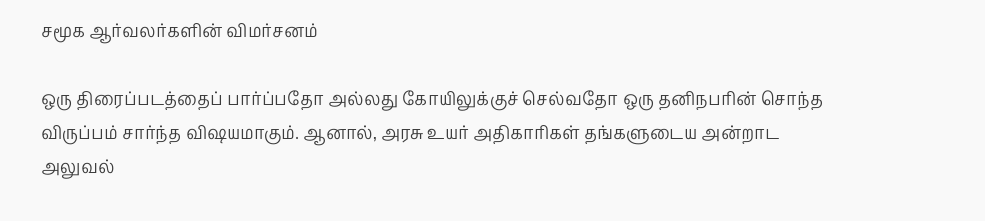சமூக ஆர்வலர்களின் விமர்சனம்

ஒரு திரைப்படத்தைப் பார்ப்பதோ அல்லது கோயிலுக்குச் செல்வதோ ஒரு தனிநபரின் சொந்த விருப்பம் சார்ந்த விஷயமாகும். ஆனால், அரசு உயர் அதிகாரிகள் தங்களுடைய அன்றாட அலுவல்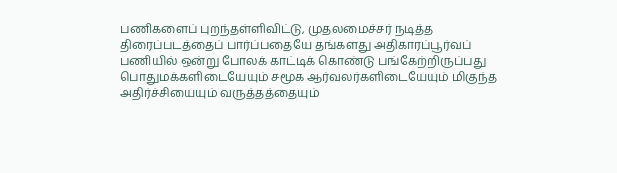பணிகளைப் புறந்தள்ளிவிட்டு, முதலமைச்சர் நடித்த திரைப்படத்தைப் பார்ப்பதையே தங்களது அதிகாரப்பூர்வப் பணியில் ஒன்று போலக் காட்டிக் கொண்டு பங்கேற்றிருப்பது பொதுமக்களிடையேயும் சமூக ஆர்வலர்களிடையேயும் மிகுந்த அதிர்ச்சியையும் வருத்தத்தையும்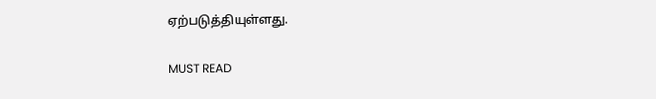ஏற்படுத்தியுள்ளது.

MUST READ